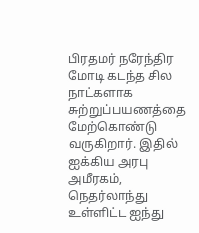பிரதமர் நரேந்திர மோடி கடந்த சில நாட்களாக சுற்றுப்பயணத்தை மேற்கொண்டு வருகிறார். இதில் ஐக்கிய அரபு அமீரகம், நெதர்லாந்து உள்ளிட்ட ஐந்து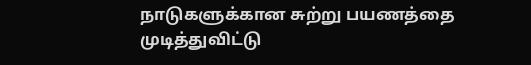நாடுகளுக்கான சுற்று பயணத்தை முடித்துவிட்டு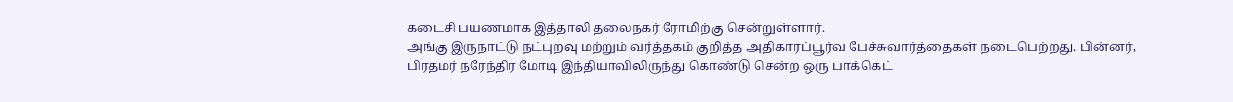கடைசி பயணமாக இத்தாலி தலைநகர் ரோமிற்கு சென்றுள்ளார்.
அங்கு இருநாட்டு நட்புறவு மற்றும் வர்த்தகம் குறித்த அதிகாரப்பூர்வ பேச்சுவார்த்தைகள் நடைபெற்றது. பின்னர், பிரதமர் நரேந்திர மோடி இந்தியாவிலிருந்து கொண்டு சென்ற ஒரு பாக்கெட்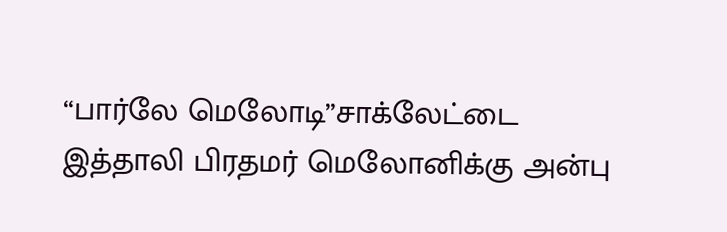“பார்லே மெலோடி”சாக்லேட்டை இத்தாலி பிரதமர் மெலோனிக்கு அன்பு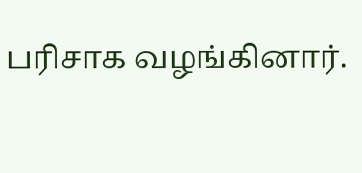பரிசாக வழங்கினார்.